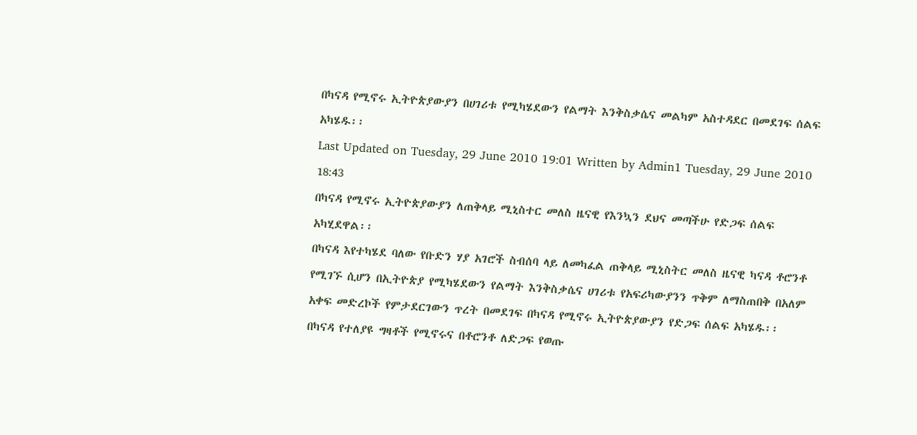በካናዳ የሚኖሩ ኢትዮጵያውያን በሀገሪቱ የሚካሄደውን የልማት እንቅስቃሴና መልካም አስተዳደር በመደገፍ ሰልፍ አካሄዱ፡፡
Last Updated on Tuesday, 29 June 2010 19:01 Written by Admin1 Tuesday, 29 June 2010 18:43
በካናዳ የሚኖሩ ኢትዮጵያውያን ለጠቅላይ ሚኒስተር መለስ ዜናዊ የእንኳን ደህና መጣችሁ የድጋፍ ሰልፍ አካሂደዋል፡፡
በካናዳ እየተካሄደ ባለው የቡድን ሃያ አገሮች ስብሰባ ላይ ለመካፈል ጠቅላይ ሚኒስትር መለስ ዜናዊ ካናዳ ቶሮንቶ የሚገኙ ሲሆን በኢትዮጵያ የሚካሄደውን የልማት እንቅስቃሴና ሀገሪቱ የአፍሪካውያንን ጥቅም ለማስጠበቅ በአለም አቀፍ መድረኮች የምታደርገውን ጥረት በመደገፍ በካናዳ የሚኖሩ ኢትዮጵያውያን የድጋፍ ሰልፍ አካሄዱ፡፡
በካናዳ የተለያዩ ግዛቶች የሚኖሩና በቶሮንቶ ለድጋፍ የወጡ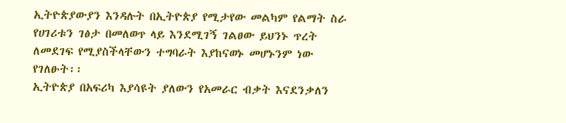ኢትዮጵያውያን እንዳሉት በኢትዮጵያ የሚታየው መልካም የልማት ስራ የሀገሪቱን ገፅታ በመለወጥ ላይ እንደሚገኝ ገልፀው ይህንኑ ጥረት ለመደገፍ የሚያስችላቸውን ተግባራት እያከናወኑ መሆኑንም ነው የገለፁት፡፡
ኢትዮጵያ በአፍሪካ እያሳዩት ያለውን የአመራር ብቃት እናደንቃለን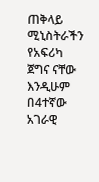ጠቅላይ ሚኒስትራችን የአፍሪካ ጀግና ናቸው እንዲሁም በ4ተኛው አገራዊ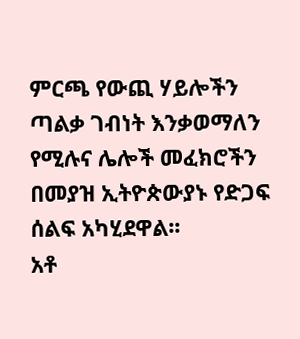ምርጫ የውጪ ሃይሎችን ጣልቃ ገብነት እንቃወማለን የሚሉና ሌሎች መፈክሮችን በመያዝ ኢትዮጵውያኑ የድጋፍ ሰልፍ አካሂደዋል፡፡
አቶ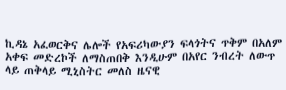ኪዳኔ አፈወርቅና ሌሎች የአፍሪካውያን ፍላጎትና ጥቅም በአለም አቀፍ መድረኮች ለማስጠበቅ እንዲሁም በአየር ንብረት ለውጥ ላይ ጠቅላይ ሚኒስትር መለስ ዜናዊ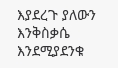እያደረጉ ያለውን እንቅስቃሴ እንደሚያደንቁ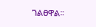ገልፀዋል፡፡